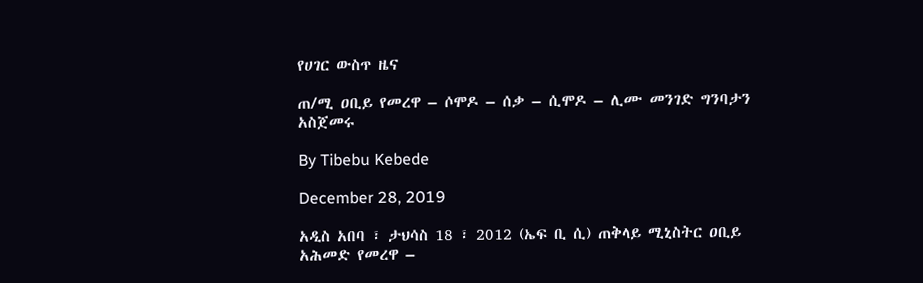የሀገር ውስጥ ዜና

ጠ/ሚ ዐቢይ የመረዋ – ሶሞዶ – ሰቃ – ሲሞዶ – ሊሙ መንገድ ግንባታን አስጀመሩ

By Tibebu Kebede

December 28, 2019

አዲስ አበባ ፣ ታህሳስ 18 ፣ 2012 (ኤፍ ቢ ሲ) ጠቅላይ ሚኒስትር ዐቢይ አሕመድ የመረዋ –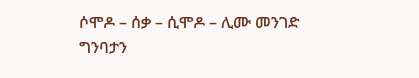ሶሞዶ – ሰቃ – ሲሞዶ – ሊሙ መንገድ ግንባታን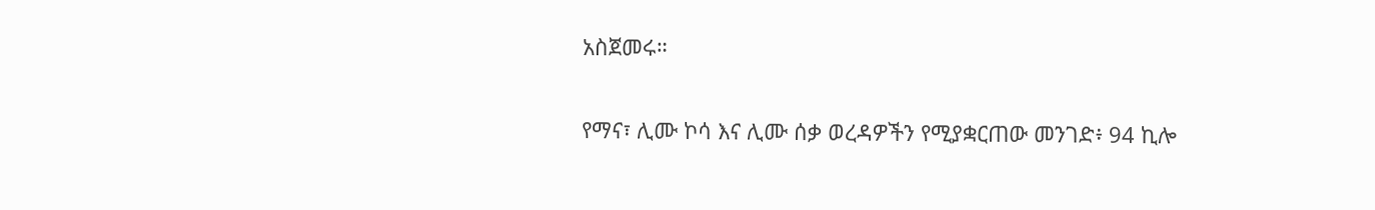አስጀመሩ።

የማና፣ ሊሙ ኮሳ እና ሊሙ ሰቃ ወረዳዎችን የሚያቋርጠው መንገድ፥ 94 ኪሎ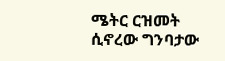ሜትር ርዝመት ሲኖረው ግንባታው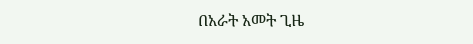በአራት አመት ጊዜ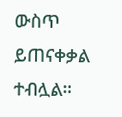ውስጥ ይጠናቀቃል ተብሏል።